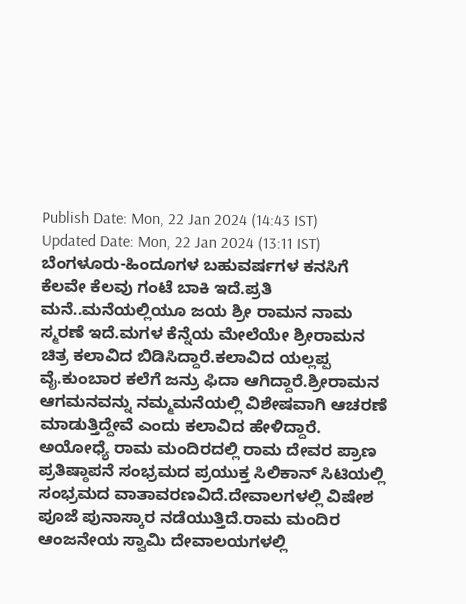Publish Date: Mon, 22 Jan 2024 (14:43 IST)
Updated Date: Mon, 22 Jan 2024 (13:11 IST)
ಬೆಂಗಳೂರು-ಹಿಂದೂಗಳ ಬಹುವರ್ಷಗಳ ಕನಸಿಗೆ ಕೆಲವೇ ಕೆಲವು ಗಂಟೆ ಬಾಕಿ ಇದೆ.ಪ್ರತಿ ಮನೆ..ಮನೆಯಲ್ಲಿಯೂ ಜಯ ಶ್ರೀ ರಾಮನ ನಾಮ ಸ್ಮರಣೆ ಇದೆ.ಮಗಳ ಕೆನ್ನೆಯ ಮೇಲೆಯೇ ಶ್ರೀರಾಮನ ಚಿತ್ರ ಕಲಾವಿದ ಬಿಡಿಸಿದ್ದಾರೆ.ಕಲಾವಿದ ಯಲ್ಲಪ್ಪ ವೈ.ಕುಂಬಾರ ಕಲೆಗೆ ಜನ್ರು ಫಿದಾ ಆಗಿದ್ದಾರೆ.ಶ್ರೀರಾಮನ ಆಗಮನವನ್ನು ನಮ್ಮಮನೆಯಲ್ಲಿ ವಿಶೇಷವಾಗಿ ಆಚರಣೆ ಮಾಡುತ್ತಿದ್ದೇವೆ ಎಂದು ಕಲಾವಿದ ಹೇಳಿದ್ದಾರೆ.
ಅಯೋಧ್ಯೆ ರಾಮ ಮಂದಿರದಲ್ಲಿ ರಾಮ ದೇವರ ಪ್ರಾಣ ಪ್ರತಿಷ್ಠಾಪನೆ ಸಂಭ್ರಮದ ಪ್ರಯುಕ್ತ ಸಿಲಿಕಾನ್ ಸಿಟಿಯಲ್ಲಿ ಸಂಭ್ರಮದ ವಾತಾವರಣವಿದೆ.ದೇವಾಲಗಳಲ್ಲಿ ವಿಷೇಶ ಪೂಜೆ ಪುನಾಸ್ಕಾರ ನಡೆಯುತ್ತಿದೆ.ರಾಮ ಮಂದಿರ ಆಂಜನೇಯ ಸ್ವಾಮಿ ದೇವಾಲಯಗಳಲ್ಲಿ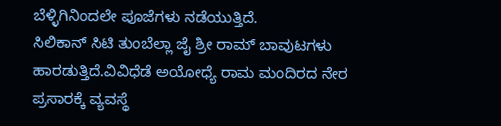ಬೆಳ್ಳಿಗಿನಿಂದಲೇ ಪೂಜೆಗಳು ನಡೆಯುತ್ತಿದೆ.
ಸಿಲಿಕಾನ್ ಸಿಟಿ ತುಂಬೆಲ್ಲಾ ಜೈ ಶ್ರೀ ರಾಮ್ ಬಾವುಟಗಳು ಹಾರಡುತ್ತಿದೆ.ವಿವಿಧೆಡೆ ಅಯೋಧ್ಯೆ ರಾಮ ಮಂದಿರದ ನೇರ ಪ್ರಸಾರಕ್ಕೆ ವ್ಯವಸ್ಥೆ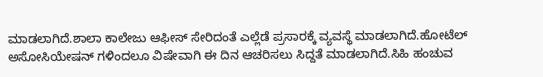ಮಾಡಲಾಗಿದೆ.ಶಾಲಾ ಕಾಲೇಜು ಆಫೀಸ್ ಸೇರಿದಂತೆ ಎಲ್ಲೆಡೆ ಪ್ರಸಾರಕ್ಕೆ ವ್ಯವಸ್ಥೆ ಮಾಡಲಾಗಿದೆ.ಹೋಟೆಲ್ ಅಸೋಸಿಯೇಷನ್ ಗಳಿಂದಲೂ ವಿಷೇವಾಗಿ ಈ ದಿನ ಆಚರಿಸಲು ಸಿದ್ದತೆ ಮಾಡಲಾಗಿದೆ.ಸಿಹಿ ಹಂಚುವ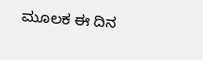ಮೂಲಕ ಈ ದಿನ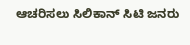ಆಚರಿಸಲು ಸಿಲಿಕಾನ್ ಸಿಟಿ ಜನರು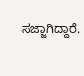ಸಜ್ಜಾಗಿದ್ದಾರೆ.